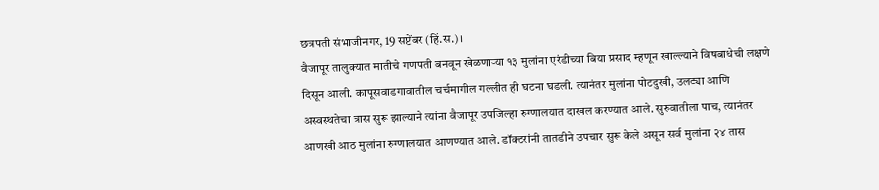छत्रपती संभाजीनगर, 19 सप्टेंबर (हिं.स.)।
वैजापूर तालुक्यात मातीचे गणपती बनवून खेळणाऱ्या १३ मुलांना एरंडीच्या बिया प्रसाद म्हणून खाल्ल्याने विषबाधेची लक्षणे दिसून आली. कापूसवाडगावातील चर्चमागील गल्लीत ही घटना घडली. त्यानंतर मुलांना पोटदुखी, उलट्या आणि अस्वस्थतेचा त्रास सुरू झाल्याने त्यांना वैजापूर उपजिल्हा रुग्णालयात दाखल करण्यात आले. सुरुवातीला पाच, त्यानंतर आणखी आठ मुलांना रुग्णालयात आणण्यात आले. डॉक्टरांनी तातडीने उपचार सुरू केले असून सर्व मुलांना २४ तास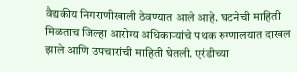वैद्यकीय निगराणीखाली ठेवण्यात आले आहे. घटनेची माहिती मिळताच जिल्हा आरोग्य अधिकाऱ्यांचे पथक रुग्णालयात दाखल झाले आणि उपचारांची माहिती घेतली. एरंडीच्या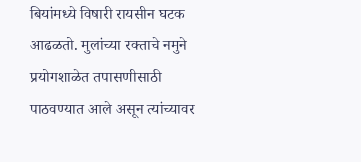बियांमध्ये विषारी रायसीन घटक आढळतो. मुलांच्या रक्ताचे नमुने प्रयोगशाळेत तपासणीसाठी पाठवण्यात आले असून त्यांच्यावर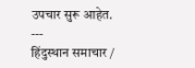उपचार सुरू आहेत.
---
हिंदुस्थान समाचार /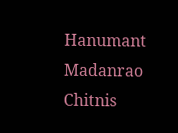Hanumant Madanrao Chitnis